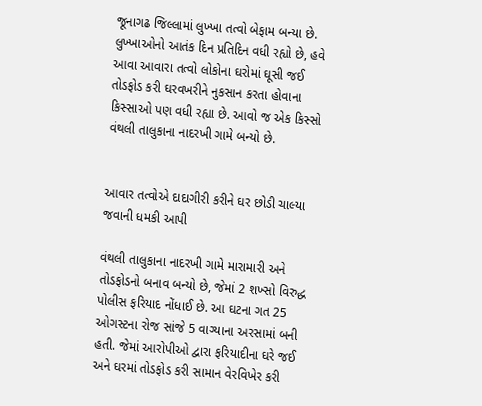જૂનાગઢ જિલ્લામાં લુખ્ખા તત્વો બેફામ બન્યા છે. લુખ્ખાઓનો આતંક દિન પ્રતિદિન વધી રહ્યો છે, હવે આવા આવારા તત્વો લોકોના ઘરોમાં ઘૂસી જઈ તોડફોડ કરી ઘરવખરીને નુકસાન કરતા હોવાના કિસ્સાઓ પણ વધી રહ્યા છે. આવો જ એક કિસ્સો વંથલી તાલુકાના નાદરખી ગામે બન્યો છે.


આવાર તત્વોએ દાદાગીરી કરીને ઘર છોડી ચાલ્યા જવાની ધમકી આપી

વંથલી તાલુકાના નાદરખી ગામે મારામારી અને તોડફોડનો બનાવ બન્યો છે, જેમાં 2 શખ્સો વિરુદ્ધ પોલીસ ફરિયાદ નોંધાઈ છે. આ ઘટના ગત 25 ઓગસ્ટના રોજ સાંજે 5 વાગ્યાના અરસામાં બની હતી. જેમાં આરોપીઓ દ્વારા ફરિયાદીના ઘરે જઈ અને ઘરમાં તોડફોડ કરી સામાન વેરવિખેર કરી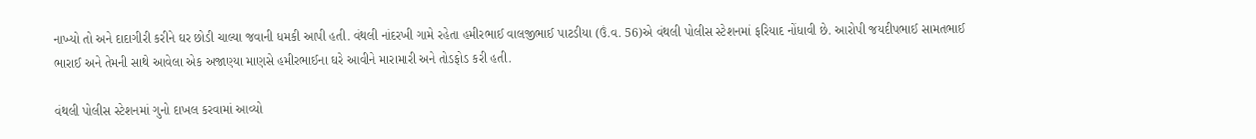નાખ્યો તો અને દાદાગીરી કરીને ઘર છોડી ચાલ્યા જવાની ધમકી આપી હતી. વંથલી નાંદરખી ગામે રહેતા હમીરભાઈ વાલજીભાઈ પાટડીયા (ઉં.વ. 56)એ વંથલી પોલીસ સ્ટેશનમાં ફરિયાદ નોંધાવી છે. આરોપી જયદીપભાઈ સામતભાઈ ભારાઈ અને તેમની સાથે આવેલા એક અજાણ્યા માણસે હમીરભાઈના ઘરે આવીને મારામારી અને તોડફોડ કરી હતી.

વંથલી પોલીસ સ્ટેશનમાં ગુનો દાખલ કરવામાં આવ્યો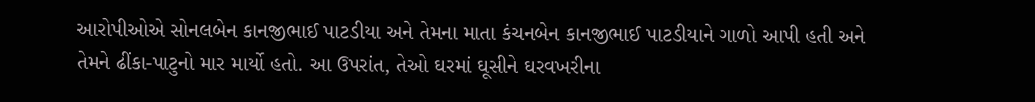આરોપીઓએ સોનલબેન કાનજીભાઈ પાટડીયા અને તેમના માતા કંચનબેન કાનજીભાઈ પાટડીયાને ગાળો આપી હતી અને તેમને ઢીંકા-પાટુનો માર માર્યો હતો. આ ઉપરાંત, તેઓ ઘરમાં ઘૂસીને ઘરવખરીના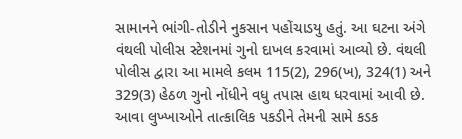સામાનને ભાંગી-તોડીને નુકસાન પહોંચાડયુ હતું. આ ઘટના અંગે વંથલી પોલીસ સ્ટેશનમાં ગુનો દાખલ કરવામાં આવ્યો છે. વંથલી પોલીસ દ્વારા આ મામલે કલમ 115(2), 296(ખ), 324(1) અને 329(3) હેઠળ ગુનો નોંધીને વધુ તપાસ હાથ ધરવામાં આવી છે. આવા લુખ્ખાઓને તાત્કાલિક પકડીને તેમની સામે કડક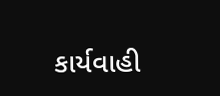કાર્યવાહી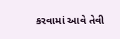કરવામાં આવે તેવી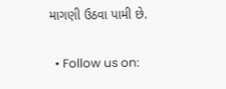માગણી ઉઠવા પામી છે.

  • Follow us on: